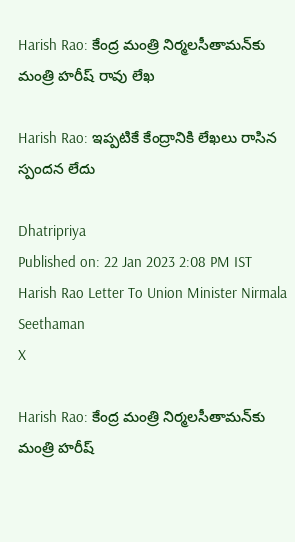Harish Rao: కేంద్ర మంత్రి నిర్మలసీతామన్‌కు మంత్రి హరీష్ రావు లేఖ

Harish Rao: ఇప్పటికే కేంద్రానికి లేఖలు రాసిన స్పందన లేదు

Dhatripriya
Published on: 22 Jan 2023 2:08 PM IST
Harish Rao Letter To Union Minister Nirmala Seethaman
X

Harish Rao: కేంద్ర మంత్రి నిర్మలసీతామన్‌కు మంత్రి హరీష్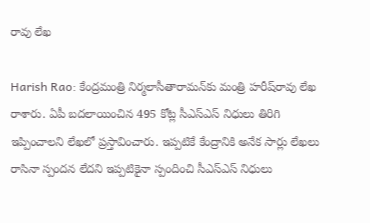రావు లేఖ

Harish Rao: కేంద్రమంత్రి నిర్మలాసీతారామన్‌కు మంత్రి హరీష్‌రావు లేఖ రాశారు. ఏపీ బదలాయించిన 495 కోట్ల సీఎస్‌ఎస్‌ నిధులు తిరిగి ఇప్పించాలని లేఖలో ప్రస్తావించారు. ఇప్పటికే కేంద్రానికి అనేక సార్లు లేఖలు రాసినా స్పందన లేదని ఇప్పటికైనా స్పందించి సీఎస్‌ఎస్‌ నిధులు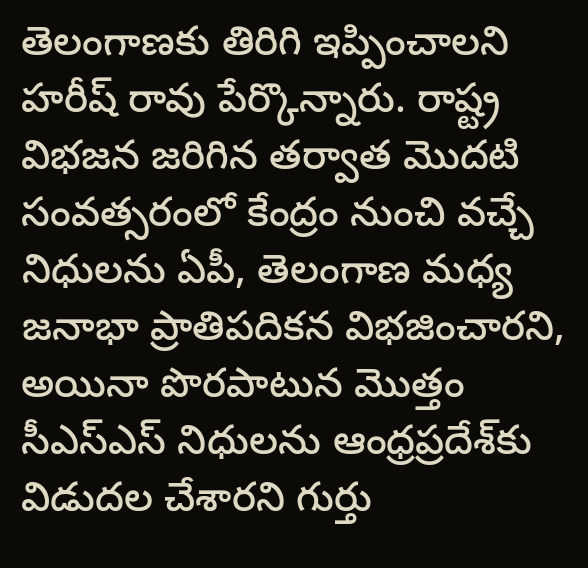తెలంగాణకు తిరిగి ఇప్పించాలని హరీష్‌ రావు పేర్కొన్నారు. రాష్ట్ర విభజన జరిగిన తర్వాత మొదటి సంవత్సరంలో కేంద్రం నుంచి వచ్చే నిధులను ఏపీ, తెలంగాణ మధ్య జనాభా ప్రాతిపదికన విభజించారని, అయినా పొరపాటున మొత్తం సీఎస్ఎస్ నిధులను ఆంధ్రప్రదేశ్‌కు విడుదల చేశారని గుర్తు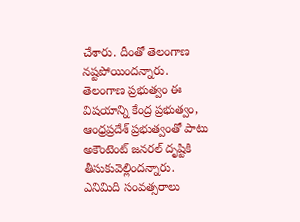చేశారు. దీంతో తెలంగాణ నష్టపోయిందన్నారు. తెలంగాణ ప్రభుత్వం ఈ విషయాన్ని కేంద్ర ప్రభుత్వం, ఆంధ్రప్రదేశ్ ప్రభుత్వంతో పాటు అకౌంటెంట్ జనరల్ దృష్టికి తీసుకువెల్లిందన్నారు. ఎనిమిది సంవత్సరాలు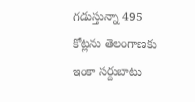గడుస్తున్నా 495 కోట్లను తెలంగాణకు ఇంకా సర్దుబాటు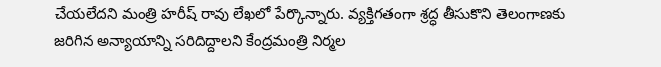చేయలేదని మంత్రి హరీష్ రావు లేఖలో పేర్కొన్నారు. వ్యక్తిగతంగా శ్రద్ధ తీసుకొని తెలంగాణకు జరిగిన అన్యాయాన్ని సరిదిద్దాలని కేంద్రమంత్రి నిర్మల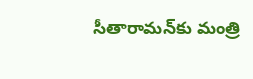సీతారామన్‌కు మంత్రి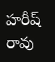హరీష్ రావు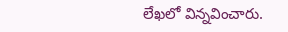లేఖలో విన్నవించారు.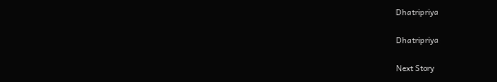Dhatripriya

Dhatripriya

Next Story